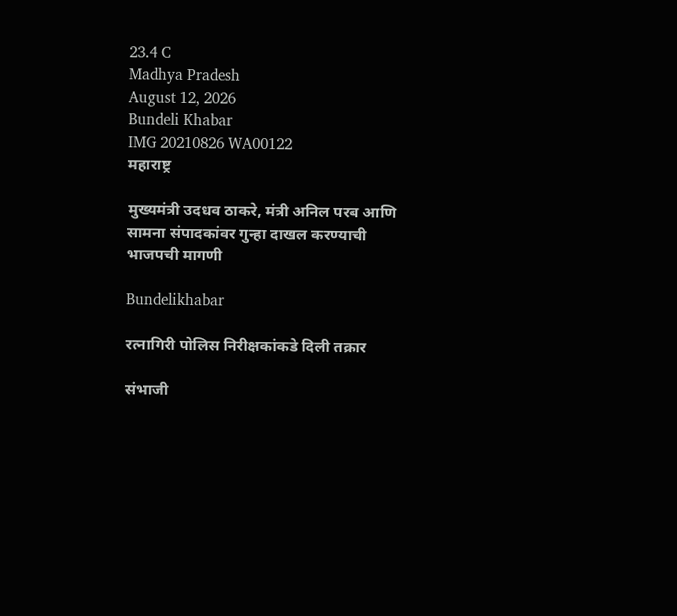23.4 C
Madhya Pradesh
August 12, 2026
Bundeli Khabar
IMG 20210826 WA00122
महाराष्ट्र

मुख्यमंत्री उदधव ठाकरे, मंत्री अनिल परब आणि सामना संपादकांवर गुन्हा दाखल करण्याची भाजपची मागणी

Bundelikhabar

रत्नागिरी पोलिस निरीक्षकांकडे दिली तक्रार

संभाजी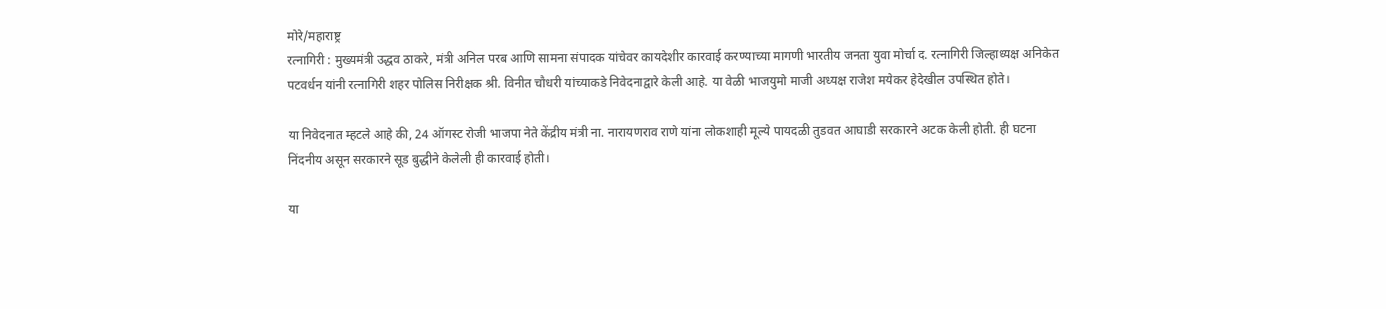मोरे/महाराष्ट्र
रत्नागिरी : मुख्यमंत्री उद्धव ठाकरे, मंत्री अनिल परब आणि सामना संपादक यांचेवर कायदेशीर कारवाई करण्याच्या मागणी भारतीय जनता युवा मोर्चा द. रत्नागिरी जिल्हाध्यक्ष अनिकेत पटवर्धन यांनी रत्नागिरी शहर पोलिस निरीक्षक श्री. विनीत चौधरी यांच्याकडे निवेदनाद्वारे केली आहे. या वेळी भाजयुमो माजी अध्यक्ष राजेश मयेकर हेदेखील उपस्थित होते।

या निवेदनात म्हटले आहे की, 24 ऑगस्ट रोजी भाजपा नेते केंद्रीय मंत्री ना. नारायणराव राणे यांना लोकशाही मूल्ये पायदळी तुडवत आघाडी सरकारने अटक केली होती. ही घटना निंदनीय असून सरकारने सूड बुद्धीने केलेली ही कारवाई होती।

या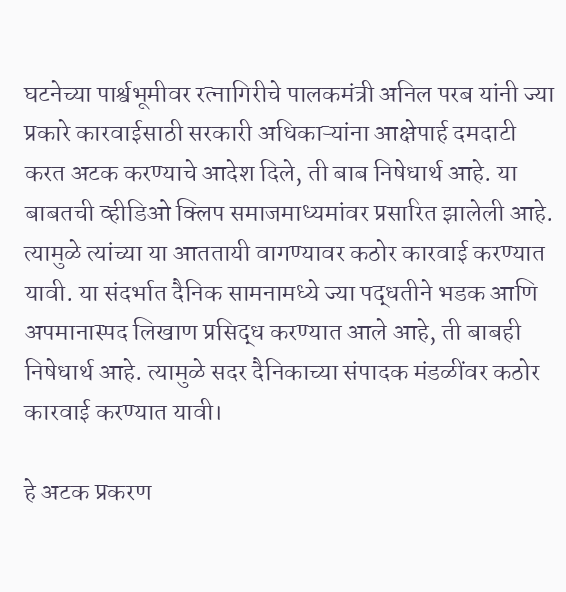घटनेच्या पार्श्वभूमीवर रत्नागिरीचे पालकमंत्री अनिल परब यांनी ज्या प्रकारे कारवाईसाठी सरकारी अधिकाऱ्यांना आक्षेपार्ह दमदाटी करत अटक करण्याचे आदेश दिले, ती बाब निषेधार्थ आहे. या बाबतची व्हीडिओ क्लिप समाजमाध्यमांवर प्रसारित झालेली आहे. त्यामुळे त्यांच्या या आततायी वागण्यावर कठोर कारवाई करण्यात यावी. या संदर्भात दैनिक सामनामध्ये ज्या पद्धतीने भडक आणि अपमानास्पद लिखाण प्रसिद्ध करण्यात आले आहे, ती बाबही निषेधार्थ आहे. त्यामुळे सदर दैनिकाच्या संपादक मंडळींवर कठोर कारवाई करण्यात यावी।

हे अटक प्रकरण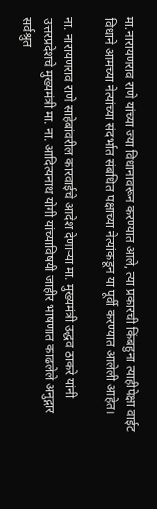मा.नारायणराव राणे यांच्या ज्या विधानावरून करण्यात आले, त्या प्रकारची किंबहुना त्याहीपेक्षा वाईट विधाने आमच्या नेत्यांच्या संदर्भात संबधित पक्षाच्या नेत्यांकडून या पूर्वी करण्यात आलेली आहेत।

ना. नारायणराव राणे साहेबांवरील कारवाईचे आदेश देणाऱ्या मा. मुख्यमंत्री उद्धव ठाकरे यांनी उत्तरप्रदेशचे मुख्यमंत्री मा. ना. आदित्यनाथ योगी यांच्याविषयी जाहीर भाषणात काढलेले अनुद्गार सर्वश्रुत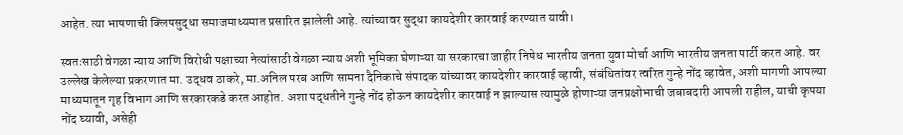आहेत. त्या भाषणाची क्लिपसुद्धा समाजमाध्यमात प्रसारित झालेली आहे. त्यांच्यावर सुद्धा कायदेशीर कारवाई करण्यात यावी।

स्वतःसाठी वेगळा न्याय आणि विरोधी पक्षाच्या नेत्यांसाठी वेगळा न्याय अशी भूमिका घेणाऱ्या या सरकारचा जाहीर निषेध भारतीय जनता युवा मोर्चा आणि भारतीय जनता पार्टी करत आहे. वर उल्लेख केलेल्या प्रकरणात मा. उद्धव ठाकरे, मा.अनिल परब आणि सामना दैनिकाचे संपादक यांच्यावर कायदेशीर कारवाई व्हावी, संबंधितांवर त्वरित गुन्हे नोंद व्हावेत, अशी मागणी आपल्या माध्यमातून गृह विभाग आणि सरकारकडे करत आहोत. अशा पद्धतीने गुन्हे नोंद होऊन कायदेशीर कारवाई न झाल्यास त्यामुळे होणाऱ्या जनप्रक्षोभाची जबाबदारी आपली राहील, याची कृपया नोंद घ्यावी, असेही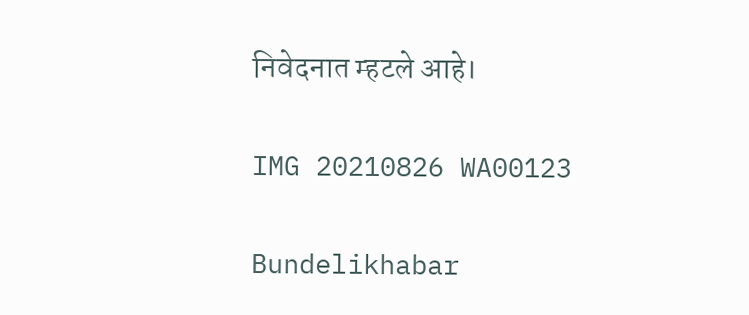निवेदनात म्हटले आहे।

IMG 20210826 WA00123

Bundelikhabar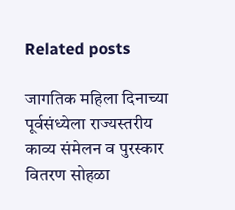Related posts

जागतिक महिला दिनाच्या पूर्वसंध्येला राज्यस्तरीय काव्य संमेलन व पुरस्कार वितरण सोहळा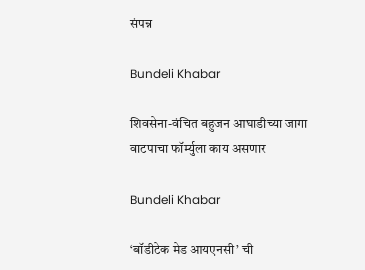संपन्न

Bundeli Khabar

शिवसेना-वंचित बहुजन आघाडीच्या जागा वाटपाचा फॉर्म्युला काय असणार

Bundeli Khabar

‘बॉडीटेक मेड आयएनसी’ ची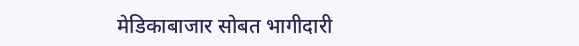मेडिकाबाजार सोबत भागीदारी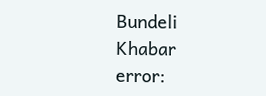Bundeli Khabar
error: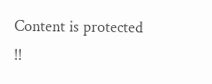Content is protected !!